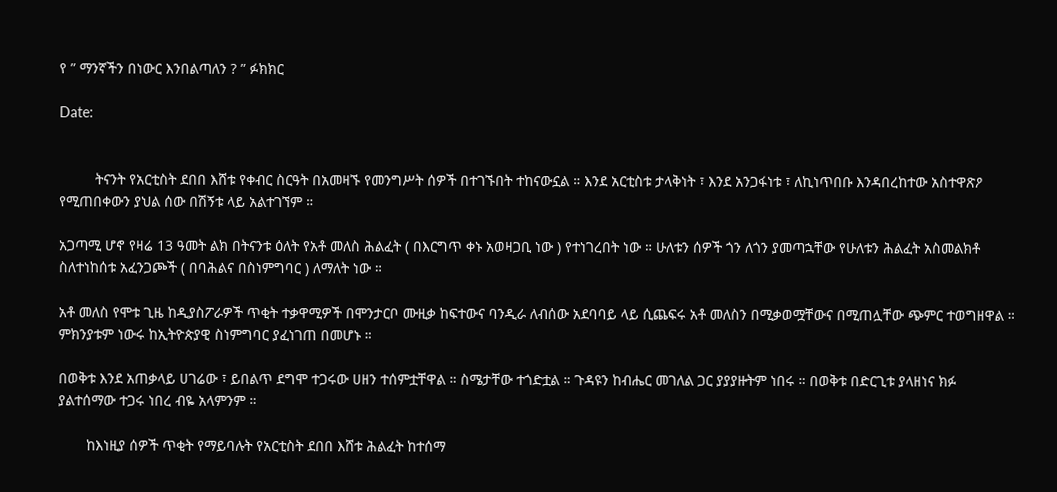የ ” ማንኛችን በነውር እንበልጣለን ? ” ፉክክር

Date:


         ትናንት የአርቲስት ደበበ እሸቱ የቀብር ስርዓት በአመዛኙ የመንግሥት ሰዎች በተገኙበት ተከናውኗል ። እንደ አርቲስቱ ታላቅነት ፣ እንደ አንጋፋነቱ ፣ ለኪነጥበቡ እንዳበረከተው አስተዋጽዖ የሚጠበቀውን ያህል ሰው በሽኝቱ ላይ አልተገኘም ።

አጋጣሚ ሆኖ የዛሬ 13 ዓመት ልክ በትናንቱ ዕለት የአቶ መለስ ሕልፈት ( በእርግጥ ቀኑ አወዛጋቢ ነው ) የተነገረበት ነው ። ሁለቱን ሰዎች ጎን ለጎን ያመጣኋቸው የሁለቱን ሕልፈት አስመልክቶ ስለተነከሰቱ አፈንጋጮች ( በባሕልና በስነምግባር ) ለማለት ነው ።

አቶ መለስ የሞቱ ጊዜ ከዲያስፖራዎች ጥቂት ተቃዋሚዎች በሞንታርቦ ሙዚቃ ከፍተውና ባንዲራ ለብሰው አደባባይ ላይ ሲጨፍሩ አቶ መለስን በሚቃወሟቸውና በሚጠሏቸው ጭምር ተወግዘዋል ። ምክንያቱም ነውሩ ከኢትዮጵያዊ ስነምግባር ያፈነገጠ በመሆኑ ።

በወቅቱ እንደ አጠቃላይ ሀገሬው ፣ ይበልጥ ደግሞ ተጋሩው ሀዘን ተሰምቷቸዋል ። ስሜታቸው ተጎድቷል ። ጉዳዩን ከብሔር መገለል ጋር ያያያዙትም ነበሩ ። በወቅቱ በድርጊቱ ያላዘነና ክፉ ያልተሰማው ተጋሩ ነበረ ብዬ አላምንም ።

       ከእነዚያ ሰዎች ጥቂት የማይባሉት የአርቲስት ደበበ እሸቱ ሕልፈት ከተሰማ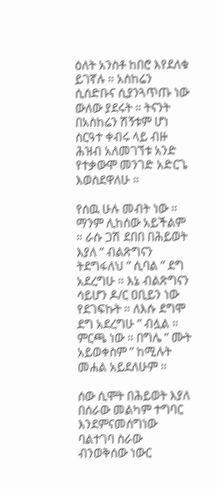ዕለት አንስቶ ከበሮ እየደለቁ ይገኛሉ ። አስከሬን ሲሰድቡና ሲያንጓጥጡ ነው ውለው ያደሩት ። ትናንት በአስከሬን ሽኝቱም ሆነ ስርዓተ ቀብሩ ላይ ብዙ ሕዝብ አለመገኘቱ አንድ የተቃውሞ መንገድ አድርጌ እወስደዋለሁ ።

የሰዉ ሁሉ መብት ነው ። ማንም ሊከሰው አይችልም ። ራሱ ጋሽ ደበበ በሕይወት እያለ ” ብልጽግናን ትደግፋለህ ” ሲባል ” ደግ አደረግሁ ። እኔ ብልጽግናን ሳይሆን ዶ/ር ዐቢይን ነው የደገፍኩት ። ለእሱ ደግሞ ደግ አደረግሁ ” ብሏል ። ምርጫ ነው ። በግሌ ” ሙት አይወቀስም ” ከሚሉት መሐል አይደለሁም ።

ሰው ሲሞት በሕይወት እያለ በሰራው መልካም ተግባር እንደምናመሰግነው ባልተገባ ስራው ብንወቅሰው ነውር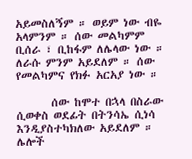አይመስለኝም ። ወይም ነው ብዬ አላምንም ። ሰው መልካምም ቢሰራ ፣ ቢከፋም ለሌላው ነው ። ለራሱ ምንም አይደለም ። ሰው የመልካምና የክፉ አርአያ ነው ።

       ሰው ከሞተ በኋላ በስራው ሲወቀስ ወደፊት በትንሳኤ ሲነሳ እንዲያስተካክለው አይደለም ። ሌሎች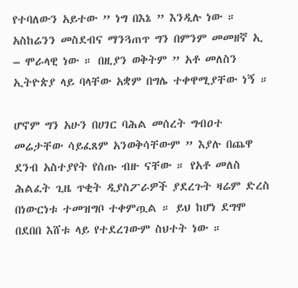የተባለውን አይተው ” ነግ በእኔ ” እንዲሉ ነው ። አስከሬንን መስደብና ማንጓጠጥ ግን በምንም መመዘኛ ኢ – ሞራላዊ ነው ። በዚያን ወቅትም ” አቶ መለስን ኢትዮጵያ ላይ ባላቸው አቋም በግሌ ተቀዋሚያቸው ነኝ ።

ሆኖም ግን አሁን በሀገር ባሕል መሰረት ግብዐተ መሬታቸው ሳይፈጸም አንወቅሳቸውም ” እያሉ በጨዋ ደንብ አስተያየት የሰጡ ብዙ ናቸው ። የአቶ መለስ ሕልፈት ጊዜ ጥቂት ዲያስፖራዎች ያደረጉት ዛሬም ድረስ በነውርነቱ ተመዝግቦ ተቀምጧል ። ይህ ከሆነ ደግሞ በደበበ እሸቱ ላይ የተደረገውም ስህተት ነው ።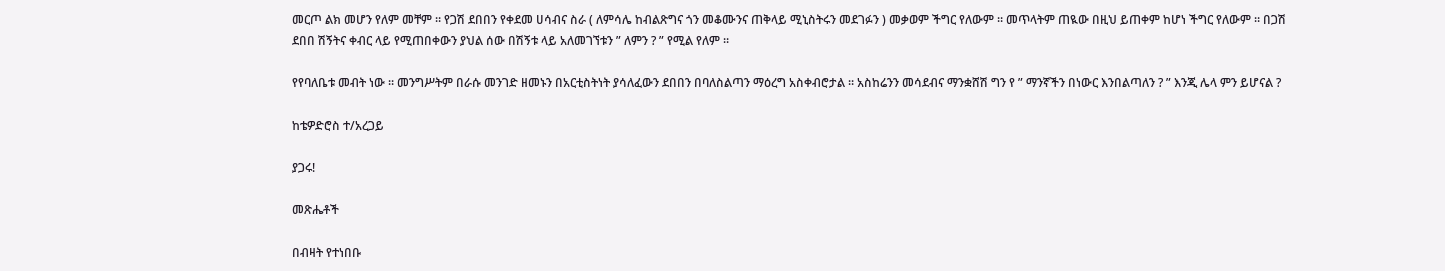መርጦ ልክ መሆን የለም መቸም ። የጋሽ ደበበን የቀደመ ሀሳብና ስራ ( ለምሳሌ ከብልጽግና ጎን መቆሙንና ጠቅላይ ሚኒስትሩን መደገፉን ) መቃወም ችግር የለውም ። መጥላትም ጠዪው በዚህ ይጠቀም ከሆነ ችግር የለውም ። በጋሽ ደበበ ሽኝትና ቀብር ላይ የሚጠበቀውን ያህል ሰው በሽኝቱ ላይ አለመገኘቱን ” ለምን ? ” የሚል የለም ።

የየባለቤቱ መብት ነው ። መንግሥትም በራሱ መንገድ ዘመኑን በአርቲስትነት ያሳለፈውን ደበበን በባለስልጣን ማዕረግ አስቀብሮታል ። አስከሬንን መሳደብና ማንቋሸሽ ግን የ ” ማንኛችን በነውር እንበልጣለን ? ” እንጂ ሌላ ምን ይሆናል ?

ከቴዎድሮስ ተ/አረጋይ

ያጋሩ!

መጽሔቶች

በብዛት የተነበቡ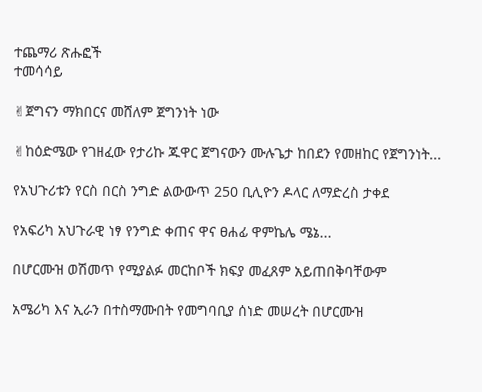ተጨማሪ ጽሑፎች
ተመሳሳይ

✌ጀግናን ማክበርና መሸለም ጀግንነት ነው

✌ከዕድሜው የገዘፈው የታሪኩ ጁዋር ጀግናውን ሙሉጌታ ከበደን የመዘከር የጀግንነት...

የአህጉሪቱን የርስ በርስ ንግድ ልውውጥ 250 ቢሊዮን ዶላር ለማድረስ ታቀደ

የአፍሪካ አህጉራዊ ነፃ የንግድ ቀጠና ዋና ፀሐፊ ዋምኬሌ ሜኔ...

በሆርሙዝ ወሽመጥ የሚያልፉ መርከቦች ክፍያ መፈጸም አይጠበቅባቸውም

አሜሪካ እና ኢራን በተስማሙበት የመግባቢያ ሰነድ መሠረት በሆርሙዝ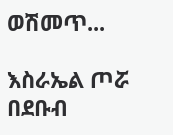ወሽመጥ...

እስራኤል ጦሯ በደቡብ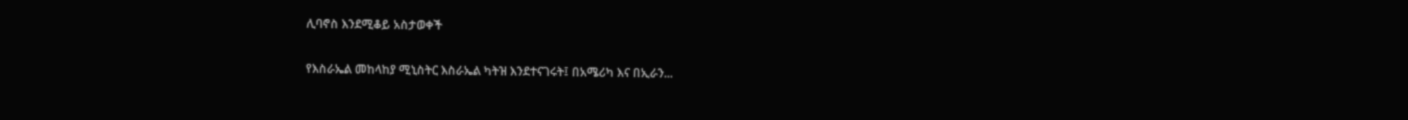ሊባኖስ እንደሚቆይ አስታወቀች

የእስራኤል መከላከያ ሚኒስትር እስራኤል ካትዝ እንደተናገሩት፤ በአሜሪካ እና በኢራን...